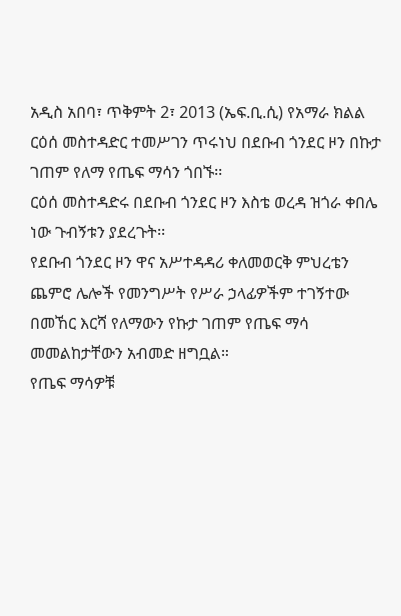አዲስ አበባ፣ ጥቅምት 2፣ 2013 (ኤፍ.ቢ.ሲ) የአማራ ክልል ርዕሰ መስተዳድር ተመሥገን ጥሩነህ በደቡብ ጎንደር ዞን በኩታ ገጠም የለማ የጤፍ ማሳን ጎበኙ፡፡
ርዕሰ መስተዳድሩ በደቡብ ጎንደር ዞን እስቴ ወረዳ ዝጎራ ቀበሌ ነው ጉብኝቱን ያደረጉት፡፡
የደቡብ ጎንደር ዞን ዋና አሥተዳዳሪ ቀለመወርቅ ምህረቴን ጨምሮ ሌሎች የመንግሥት የሥራ ኃላፊዎችም ተገኝተው በመኸር እርሻ የለማውን የኩታ ገጠም የጤፍ ማሳ መመልከታቸውን አብመድ ዘግቧል።
የጤፍ ማሳዎቹ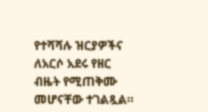የተሻሻሉ ዝርያዎችና ለአርሶ አደሩ የዘር ብዜት የሚጠቅሙ መሆናቸው ተገልጿል።